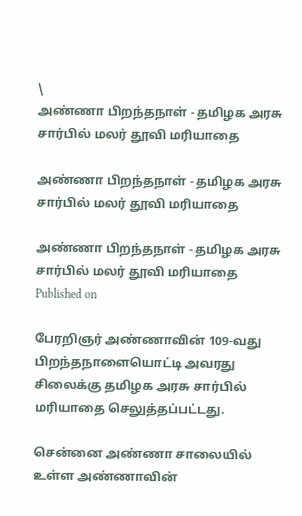\
அண்ணா பிறந்தநாள் - தமிழக அரசு சார்பில் மலர் தூவி மரியாதை

அண்ணா பிறந்தநாள் - தமிழக அரசு சார்பில் மலர் தூவி மரியாதை

அண்ணா பிறந்தநாள் - தமிழக அரசு சார்பில் மலர் தூவி மரியாதை
Published on

பேரறிஞர் அண்ணாவின் 109-வது பிறந்தநாளையொட்டி அவரது சிலைக்கு தமிழக அரசு சார்பில் மரியாதை செலுத்தப்பட்டது.

சென்னை அண்ணா சாலையில் உள்ள அண்ணாவின்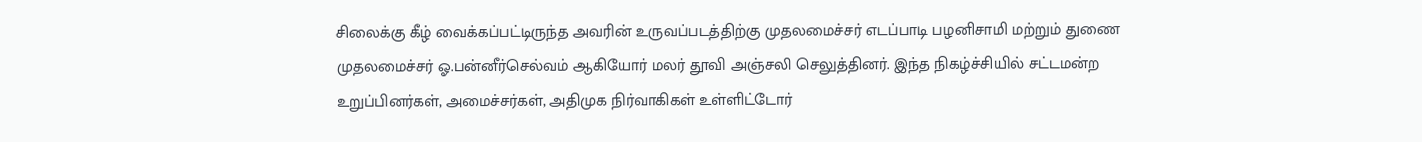சிலைக்கு கீழ் வைக்கப்பட்டிருந்த அவரின் உருவப்படத்திற்கு முதலமைச்சர் எடப்பாடி பழனிசாமி மற்றும் துணை முதலமைச்சர் ஓ.பன்னீர்செல்வம் ஆகியோர் மலர் தூவி அஞ்சலி செலுத்தினர். இந்த நிகழ்ச்சியில் சட்டமன்ற உறுப்பினர்கள், அமைச்சர்கள், அதிமுக நிர்வாகிகள் உள்ளிட்டோர்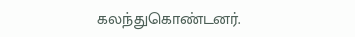கலந்துகொண்டனர்.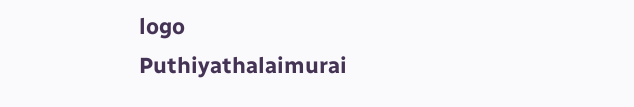logo
Puthiyathalaimurai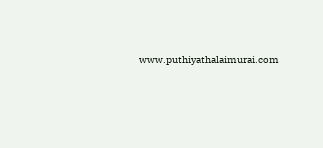www.puthiyathalaimurai.com